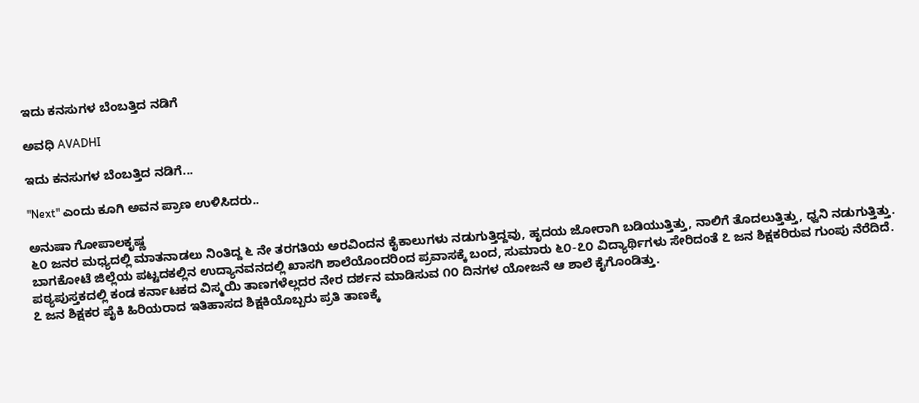ಇದು ಕನಸುಗಳ ಬೆಂಬತ್ತಿದ ನಡಿಗೆ‍

ಅವಧಿ AVADHI

ಇದು ಕನಸುಗಳ ಬೆಂಬತ್ತಿದ ನಡಿಗೆ...

"Next" ಎಂದು ಕೂಗಿ ಅವನ ಪ್ರಾಣ ಉಳಿಸಿದರು..

ಅನುಷಾ ಗೋಪಾಲಕೃಷ್ಣ
೬೦ ಜನರ ಮಧ್ಯದಲ್ಲಿ ಮಾತನಾಡಲು ನಿಂತಿದ್ದ ೬ ನೇ ತರಗತಿಯ ಅರವಿಂದನ ಕೈಕಾಲುಗಳು ನಡುಗುತ್ತಿದ್ದವು, ಹೃದಯ ಜೋರಾಗಿ ಬಡಿಯುತ್ತಿತ್ತು, ನಾಲಿಗೆ ತೊದಲುತ್ತಿತ್ತು, ಧ್ವನಿ ನಡುಗುತ್ತಿತ್ತು.
ಬಾಗಕೋಟೆ ಜಿಲ್ಲೆಯ ಪಟ್ಟದಕಲ್ಲಿನ ಉದ್ಯಾನವನದಲ್ಲಿ ಖಾಸಗಿ ಶಾಲೆಯೊಂದರಿಂದ ಪ್ರವಾಸಕ್ಕೆ ಬಂದ, ಸುಮಾರು ೬೦-೭೦ ವಿದ್ಯಾರ್ಥಿಗಳು ಸೇರಿದಂತೆ ೭ ಜನ ಶಿಕ್ಷಕರಿರುವ ಗುಂಪು ನೆರೆದಿದೆ. ಪಠ್ಯಪುಸ್ತಕದಲ್ಲಿ ಕಂಡ ಕರ್ನಾಟಕದ ವಿಸ್ಮಯಿ ತಾಣಗಳೆಲ್ಲದರ ನೇರ ದರ್ಶನ ಮಾಡಿಸುವ ೧೦ ದಿನಗಳ ಯೋಜನೆ ಆ ಶಾಲೆ ಕೈಗೊಂಡಿತ್ತು.
೭ ಜನ ಶಿಕ್ಷಕರ ಪೈಕಿ ಹಿರಿಯರಾದ ಇತಿಹಾಸದ ಶಿಕ್ಷಕಿಯೊಬ್ಬರು ಪ್ರತಿ ತಾಣಕ್ಕೆ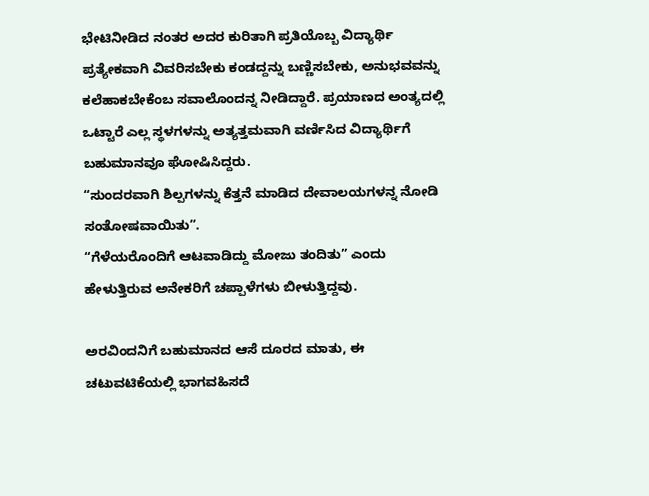ಭೇಟಿನೀಡಿದ ನಂತರ ಅದರ ಕುರಿತಾಗಿ ಪ್ರತಿಯೊಬ್ಬ ವಿದ್ಯಾರ್ಥಿ ಪ್ರತ್ಯೇಕವಾಗಿ ವಿವರಿಸಬೇಕು ಕಂಡದ್ದನ್ನು ಬಣ್ಣಿಸಬೇಕು, ಅನುಭವವನ್ನು ಕಲೆಹಾಕಬೇಕೆಂಬ ಸವಾಲೊಂದನ್ನ ನೀಡಿದ್ದಾರೆ. ಪ್ರಯಾಣದ ಅಂತ್ಯದಲ್ಲಿ ಒಟ್ಟಾರೆ ಎಲ್ಲ ಸ್ಥಳಗಳನ್ನು ಅತ್ಯತ್ತಮವಾಗಿ ವರ್ಣಿಸಿದ ವಿದ್ಯಾರ್ಥಿಗೆ ಬಹುಮಾನವೂ ಘೋಷಿಸಿದ್ದರು.
“ಸುಂದರವಾಗಿ ಶಿಲ್ಪಗಳನ್ನು ಕೆತ್ತನೆ ಮಾಡಿದ ದೇವಾಲಯಗಳನ್ನ ನೋಡಿ ಸಂತೋಷವಾಯಿತು”.
“ಗೆಳೆಯರೊಂದಿಗೆ ಆಟವಾಡಿದ್ದು ಮೋಜು ತಂದಿತು” ಎಂದು ಹೇಳುತ್ತಿರುವ ಅನೇಕರಿಗೆ ಚಪ್ಪಾಳೆಗಳು ಬೀಳುತ್ತಿದ್ದವು.

ಅರವಿಂದನಿಗೆ ಬಹುಮಾನದ ಆಸೆ ದೂರದ ಮಾತು, ಈ ಚಟುವಟಿಕೆಯಲ್ಲಿ ಭಾಗವಹಿಸದೆ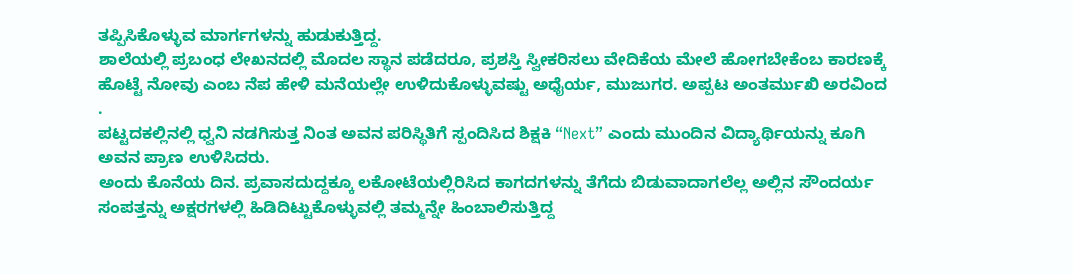ತಪ್ಪಿಸಿಕೊಳ್ಳುವ ಮಾರ್ಗಗಳನ್ನು ಹುಡುಕುತ್ತಿದ್ದ.
ಶಾಲೆಯಲ್ಲಿ ಪ್ರಬಂಧ ಲೇಖನದಲ್ಲಿ ಮೊದಲ ಸ್ಥಾನ ಪಡೆದರೂ, ಪ್ರಶಸ್ತಿ ಸ್ವೀಕರಿಸಲು ವೇದಿಕೆಯ ಮೇಲೆ ಹೋಗಬೇಕೆಂಬ ಕಾರಣಕ್ಕೆ ಹೊಟ್ಟೆ ನೋವು ಎಂಬ ನೆಪ ಹೇಳಿ ಮನೆಯಲ್ಲೇ ಉಳಿದುಕೊಳ್ಳುವಷ್ಟು ಅಧೈರ್ಯ, ಮುಜುಗರ. ಅಪ್ಪಟ ಅಂತರ್ಮುಖಿ ಅರವಿಂದ .
ಪಟ್ಟದಕಲ್ಲಿನಲ್ಲಿ ಧ್ವನಿ ನಡಗಿಸುತ್ತ ನಿಂತ ಅವನ ಪರಿಸ್ಥಿತಿಗೆ ಸ್ಪಂದಿಸಿದ ಶಿಕ್ಷಕಿ “Next” ಎಂದು ಮುಂದಿನ ವಿದ್ಯಾರ್ಥಿಯನ್ನು ಕೂಗಿ ಅವನ ಪ್ರಾಣ ಉಳಿಸಿದರು.
ಅಂದು ಕೊನೆಯ ದಿನ. ಪ್ರವಾಸದುದ್ದಕ್ಕೂ ಲಕೋಟೆಯಲ್ಲಿರಿಸಿದ ಕಾಗದಗಳನ್ನು ತೆಗೆದು ಬಿಡುವಾದಾಗಲೆಲ್ಲ ಅಲ್ಲಿನ ಸೌಂದರ್ಯ ಸಂಪತ್ತನ್ನು ಅಕ್ಷರಗಳಲ್ಲಿ ಹಿಡಿದಿಟ್ಟುಕೊಳ್ಳುವಲ್ಲಿ ತಮ್ಮನ್ನೇ ಹಿಂಬಾಲಿಸುತ್ತಿದ್ದ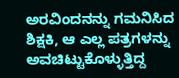ಅರವಿಂದನನ್ನು ಗಮನಿಸಿದ ಶಿಕ್ಷಕಿ, ಆ ಎಲ್ಲ ಪತ್ರಗಳನ್ನು ಅವಚಿಟ್ಟುಕೊಳ್ಳುತ್ತಿದ್ದ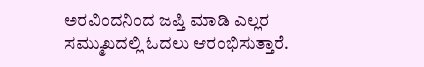ಅರವಿಂದನಿಂದ ಜಪ್ತಿ ಮಾಡಿ ಎಲ್ಲರ ಸಮ್ಮುಖದಲ್ಲಿ ಓದಲು ಆರಂಭಿಸುತ್ತಾರೆ.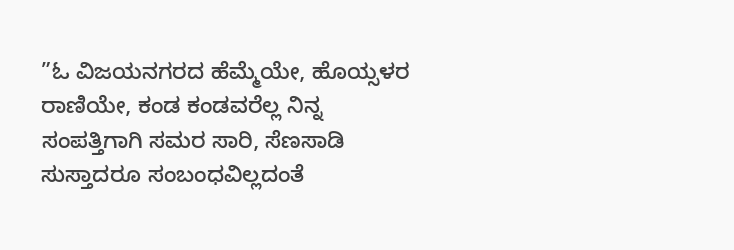”ಓ ವಿಜಯನಗರದ ಹೆಮ್ಮೆಯೇ, ಹೊಯ್ಸಳರ ರಾಣಿಯೇ, ಕಂಡ ಕಂಡವರೆಲ್ಲ ನಿನ್ನ ಸಂಪತ್ತಿಗಾಗಿ ಸಮರ ಸಾರಿ, ಸೆಣಸಾಡಿ ಸುಸ್ತಾದರೂ ಸಂಬಂಧವಿಲ್ಲದಂತೆ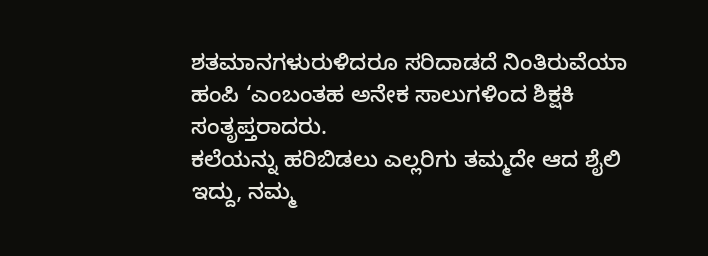ಶತಮಾನಗಳುರುಳಿದರೂ ಸರಿದಾಡದೆ ನಿಂತಿರುವೆಯಾ ಹಂಪಿ ‘ಎಂಬಂತಹ ಅನೇಕ ಸಾಲುಗಳಿಂದ ಶಿಕ್ಷಕಿ ಸಂತೃಪ್ತರಾದರು.
ಕಲೆಯನ್ನು ಹರಿಬಿಡಲು ಎಲ್ಲರಿಗು ತಮ್ಮದೇ ಆದ ಶೈಲಿ ಇದ್ದು, ನಮ್ಮ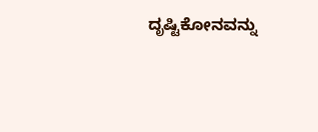ದೃಷ್ಟಿಕೋನವನ್ನು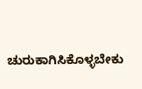ಚುರುಕಾಗಿಸಿಕೊಳ್ಳಬೇಕು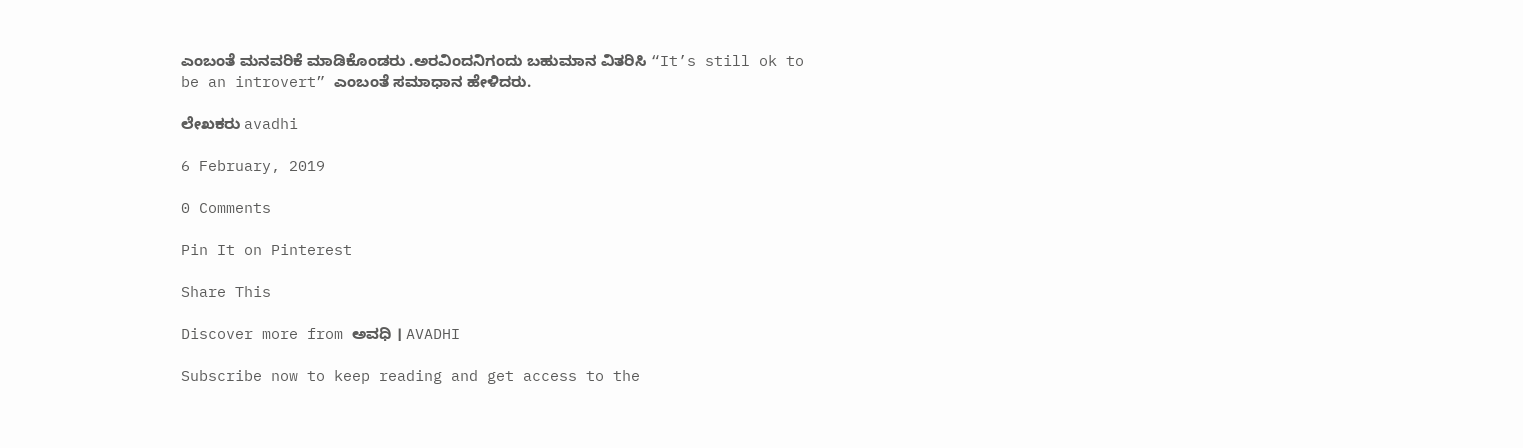ಎಂಬಂತೆ ಮನವರಿಕೆ ಮಾಡಿಕೊಂಡರು .ಅರವಿಂದನಿಗಂದು ಬಹುಮಾನ ವಿತರಿಸಿ “It’s still ok to be an introvert” ಎಂಬಂತೆ ಸಮಾಧಾನ ಹೇಳಿದರು.

ಲೇಖಕರು avadhi

6 February, 2019

0 Comments

Pin It on Pinterest

Share This

Discover more from ಅವಧಿ । AVADHI

Subscribe now to keep reading and get access to the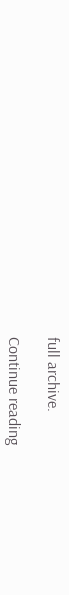full archive.

Continue reading